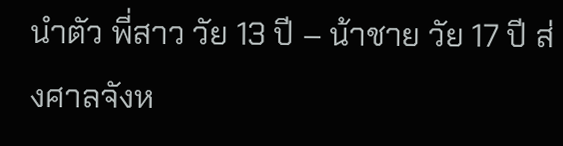นำตัว พี่สาว วัย 13 ปี – น้าชาย วัย 17 ปี ส่งศาลจังห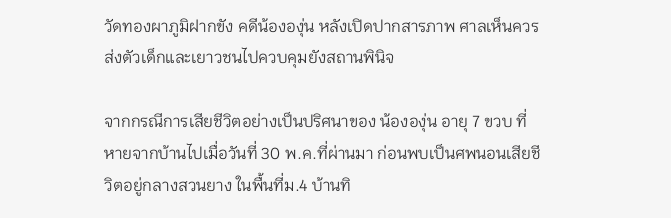วัดทองผาภูมิฝากขัง คดีน้ององุ่น หลังเปิดปากสารภาพ ศาลเห็นควรส่งตัวเด็กและเยาวชนไปควบคุมยังสถานพินิจ

จากกรณีการเสียชีวิตอย่างเป็นปริศนาของ น้ององุ่น อายุ 7 ขวบ ที่หายจากบ้านไปเมื่อวันที่ 30 พ.ค.ที่ผ่านมา ก่อนพบเป็นศพนอนเสียชีวิตอยู่กลางสวนยาง ในพื้นที่ม.4 บ้านทิ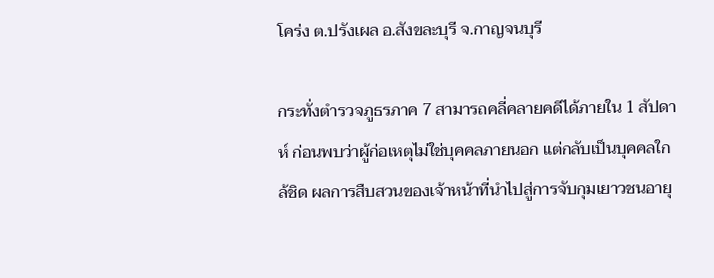โคร่ง ต.ปรังเผล อ.สังขละบุรี จ.กาญจนบุรี

กระทั่งตำรวจภูธรภาค 7 สามารถคลี่คลายคดีได้ภายใน 1 สัปดาห์ ก่อนพบว่าผู้ก่อเหตุไม่ใช่บุคคลภายนอก แต่กลับเป็นบุคคลใกล้ชิด ผลการสืบสวนของเจ้าหน้าที่นำไปสู่การจับกุมเยาวชนอายุ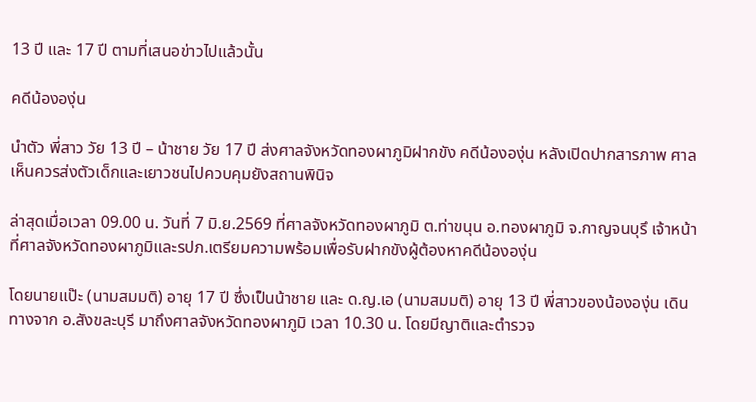13 ปี และ 17 ปี ตามที่เสนอข่าวไปแล้วนั้น

คดีน้ององุ่น

นำตัว พี่สาว วัย 13 ปี – น้าชาย วัย 17 ปี ส่งศาลจังหวัดทองผาภูมิฝากขัง คดีน้ององุ่น หลังเปิดปากสารภาพ ศาลเห็นควรส่งตัวเด็กและเยาวชนไปควบคุมยังสถานพินิจ

ล่าสุดเมื่อเวลา 09.00 น. วันที่ 7 มิ.ย.2569 ที่ศาลจังหวัดทองผาภูมิ ต.ท่าขนุน อ.ทองผาภูมิ จ.กาญจนบุรึ เจ้าหน้าที่ศาลจังหวัดทองผาภูมิและรปภ.เตรียมความพร้อมเพื่อรับฝากขังผู้ต้องหาคดีน้ององุ่น

โดยนายแป๊ะ (นามสมมติ) อายุ 17 ปี ซึ่งเป็นน้าชาย และ ด.ญ.เอ (นามสมมติ) อายุ 13 ปี พี่สาวของน้ององุ่น เดินทางจาก อ.สังขละบุรี มาถึงศาลจังหวัดทองผาภูมิ เวลา 10.30 น. โดยมีญาติและตำรวจ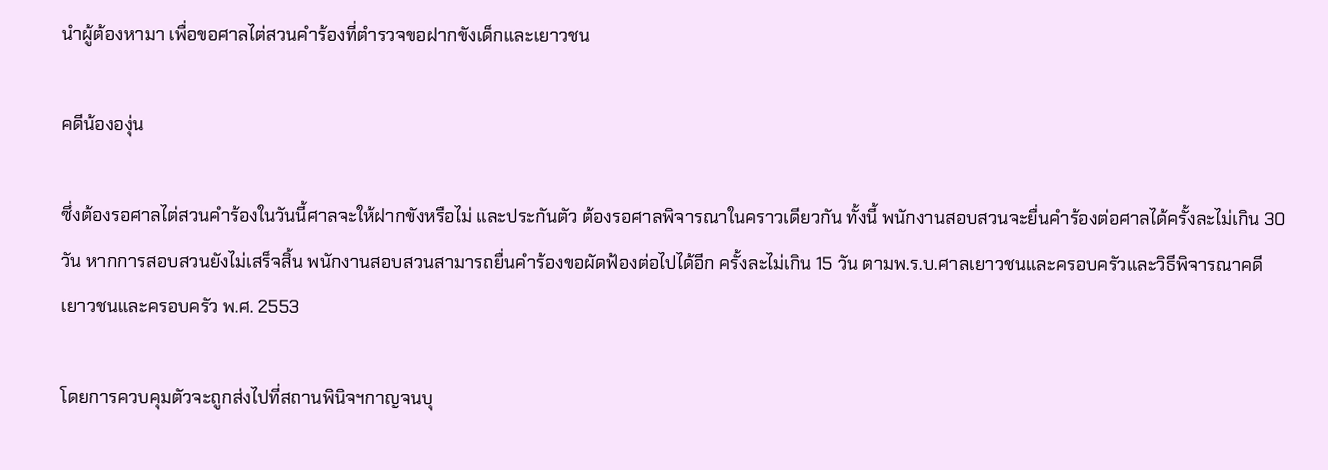นำผู้ต้องหามา เพื่อขอศาลไต่สวนคำร้องที่ตำรวจขอฝากขังเด็กและเยาวชน

คดีน้ององุ่น

ซึ่งต้องรอศาลไต่สวนคำร้องในวันนี้ศาลจะให้ฝากขังหรือไม่ และประกันตัว ต้องรอศาลพิจารณาในคราวเดียวกัน ทั้งนี้ พนักงานสอบสวนจะยื่นคำร้องต่อศาลได้ครั้งละไม่เกิน 30 วัน หากการสอบสวนยังไม่เสร็จสิ้น พนักงานสอบสวนสามารถยื่นคำร้องขอผัดฟ้องต่อไปได้อีก ครั้งละไม่เกิน 15 วัน ตามพ.ร.บ.ศาลเยาวชนและครอบครัวและวิธีพิจารณาคดีเยาวชนและครอบครัว พ.ศ. 2553

โดยการควบคุมตัวจะถูกส่งไปที่สถานพินิจฯกาญจนบุ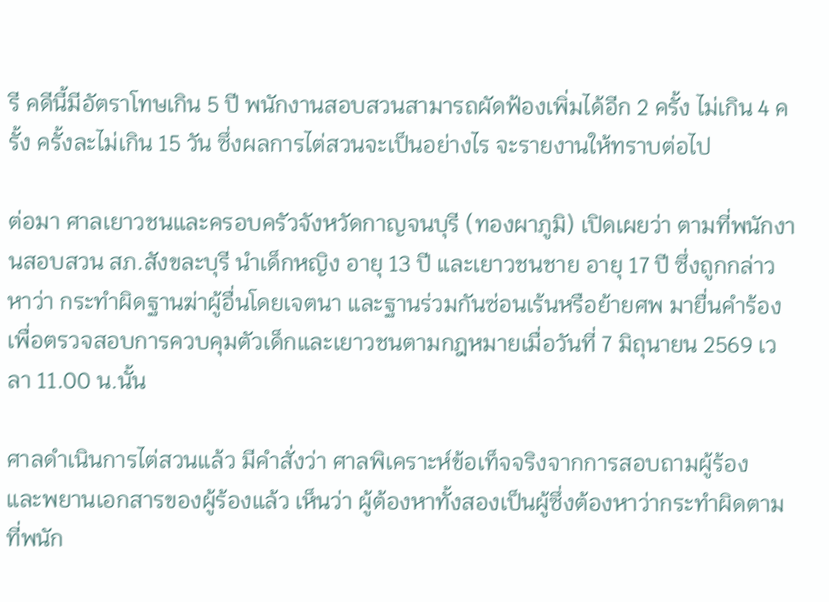รี คดีนี้มีอัตราโทษเกิน 5 ปี พนักงานสอบสวนสามารถผัดฟ้องเพิ่มได้อีก 2 ครั้ง ไม่เกิน 4 ครั้ง ครั้งละไม่เกิน 15 วัน ซึ่งผลการไต่สวนจะเป็นอย่างไร จะรายงานให้ทราบต่อไป

ต่อมา ศาลเยาวชนและครอบครัวจังหวัดกาญจนบุรี (ทองผาภูมิ) เปิดเผยว่า ตามที่พนักงานสอบสวน สภ.สังขละบุรี นำเด็กหญิง อายุ 13 ปี และเยาวชนชาย อายุ 17 ปี ซึ่งถูกกล่าวหาว่า กระทำผิดฐานฆ่าผู้อื่นโดยเจตนา และฐานร่วมกันซ่อนเร้นหรือย้ายศพ มายื่นคำร้องเพื่อตรวจสอบการควบคุมตัวเด็กและเยาวชนตามกฎหมายเมื่อวันที่ 7 มิถุนายน 2569 เวลา 11.00 น.นั้น

ศาลดำเนินการไต่สวนแล้ว มีคำสั่งว่า ศาลพิเคราะห์ข้อเท็จจริงจากการสอบถามผู้ร้อง
และพยานเอกสารของผู้ร้องแล้ว เห็นว่า ผู้ต้องหาทั้งสองเป็นผู้ซึ่งต้องหาว่ากระทำผิดตามที่พนัก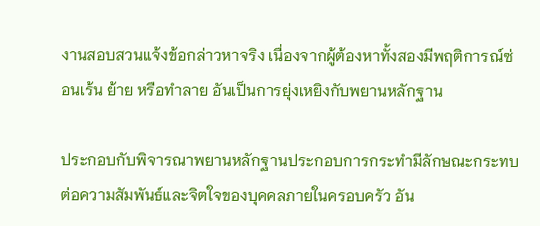งานสอบสวนแจ้งข้อกล่าวหาจริง เนื่องจากผู้ต้องหาทั้งสองมีพฤติการณ์ซ่อนเร้น ย้าย หรือทำลาย อันเป็นการยุ่งเหยิงกับพยานหลักฐาน

ประกอบกับพิจารณาพยานหลักฐานประกอบการกระทำมีลักษณะกระทบต่อความสัมพันธ์และจิตใจของบุคคลภายในครอบครัว อัน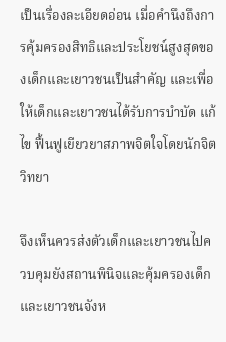เป็นเรื่องละเอียดอ่อน เมื่อคำนึงถึงการคุ้มครองสิทธิและประโยชน์สูงสุดของเด็กและเยาวชนเป็นสำคัญ และเพื่อให้เด็กและเยาวชนได้รับการบำบัด แก้ไข ฟื้นฟูเยียวยาสภาพจิตใจโดยนักจิตวิทยา

จึงเห็นควรส่งตัวเด็กและเยาวชนไปควบคุมยังสถานพินิจและคุ้มครองเด็กและเยาวชนจังห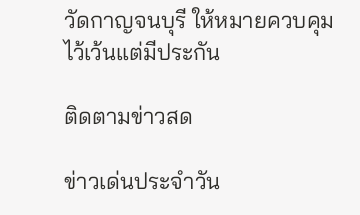วัดกาญจนบุรี ให้หมายควบคุมไว้เว้นแต่มีประกัน

ติดตามข่าวสด

ข่าวเด่นประจำวัน